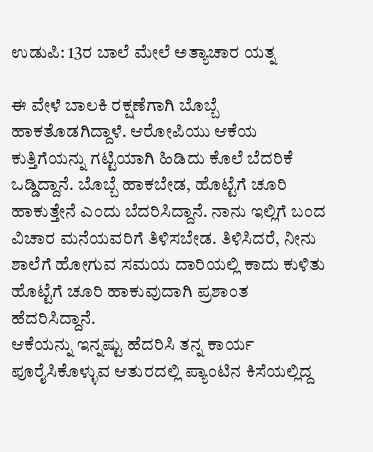ಉಡುಪಿ: 13ರ ಬಾಲೆ ಮೇಲೆ ಅತ್ಯಾಚಾರ ಯತ್ನ

ಈ ವೇಳೆ ಬಾಲಕಿ ರಕ್ಷಣೆಗಾಗಿ ಬೊಬ್ಬೆ ಹಾಕತೊಡಗಿದ್ದಾಳೆ. ಆರೋಪಿಯು ಆಕೆಯ ಕುತ್ತಿಗೆಯನ್ನು ಗಟ್ಟಿಯಾಗಿ ಹಿಡಿದು ಕೊಲೆ ಬೆದರಿಕೆ ಒಡ್ಡಿದ್ದಾನೆ. ಬೊಬ್ಬೆ ಹಾಕಬೇಡ, ಹೊಟ್ಟೆಗೆ ಚೂರಿ ಹಾಕುತ್ತೇನೆ ಎಂದು ಬೆದರಿಸಿದ್ದಾನೆ. ನಾನು ಇಲ್ಲಿಗೆ ಬಂದ ವಿಚಾರ ಮನೆಯವರಿಗೆ ತಿಳಿಸಬೇಡ. ತಿಳಿಸಿದರೆ, ನೀನು ಶಾಲೆಗೆ ಹೋಗುವ ಸಮಯ ದಾರಿಯಲ್ಲಿ ಕಾದು ಕುಳಿತು ಹೊಟ್ಟೆಗೆ ಚೂರಿ ಹಾಕುವುದಾಗಿ ಪ್ರಶಾಂತ ಹೆದರಿಸಿದ್ದಾನೆ.
ಆಕೆಯನ್ನು ಇನ್ನಷ್ಟು ಹೆದರಿಸಿ ತನ್ನ ಕಾರ್ಯ ಪೂರೈಸಿಕೊಳ್ಳುವ ಆತುರದಲ್ಲಿ ಪ್ಯಾಂಟಿನ ಕಿಸೆಯಲ್ಲಿದ್ದ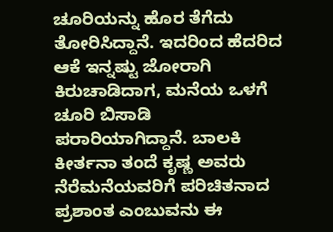ಚೂರಿಯನ್ನು ಹೊರ ತೆಗೆದು ತೋರಿಸಿದ್ದಾನೆ. ಇದರಿಂದ ಹೆದರಿದ ಆಕೆ ಇನ್ನಷ್ಟು ಜೋರಾಗಿ ಕಿರುಚಾಡಿದಾಗ, ಮನೆಯ ಒಳಗೆ ಚೂರಿ ಬಿಸಾಡಿ ಪರಾರಿಯಾಗಿದ್ದಾನೆ. ಬಾಲಕಿ ಕೀರ್ತನಾ ತಂದೆ ಕೃಷ್ಣ ಅವರು ನೆರೆಮನೆಯವರಿಗೆ ಪರಿಚಿತನಾದ ಪ್ರಶಾಂತ ಎಂಬುವನು ಈ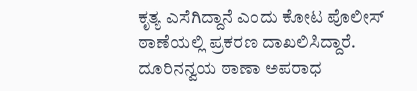ಕೃತ್ಯ ಎಸೆಗಿದ್ದಾನೆ ಎಂದು ಕೋಟ ಪೊಲೀಸ್ ಠಾಣೆಯಲ್ಲಿ ಪ್ರಕರಣ ದಾಖಲಿಸಿದ್ದಾರೆ. ದೂರಿನನ್ವಯ ಠಾಣಾ ಅಪರಾಧ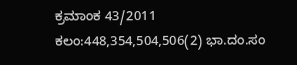ಕ್ರಮಾಂಕ 43/2011 ಕಲಂ:448,354,504,506(2) ಭಾ.ದಂ.ಸಂ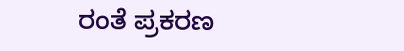ರಂತೆ ಪ್ರಕರಣ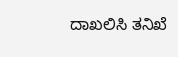ದಾಖಲಿಸಿ ತನಿಖೆ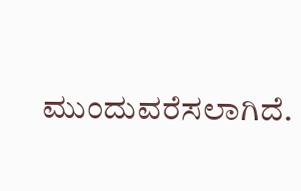ಮುಂದುವರೆಸಲಾಗಿದೆ.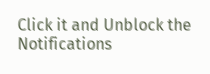Click it and Unblock the Notifications